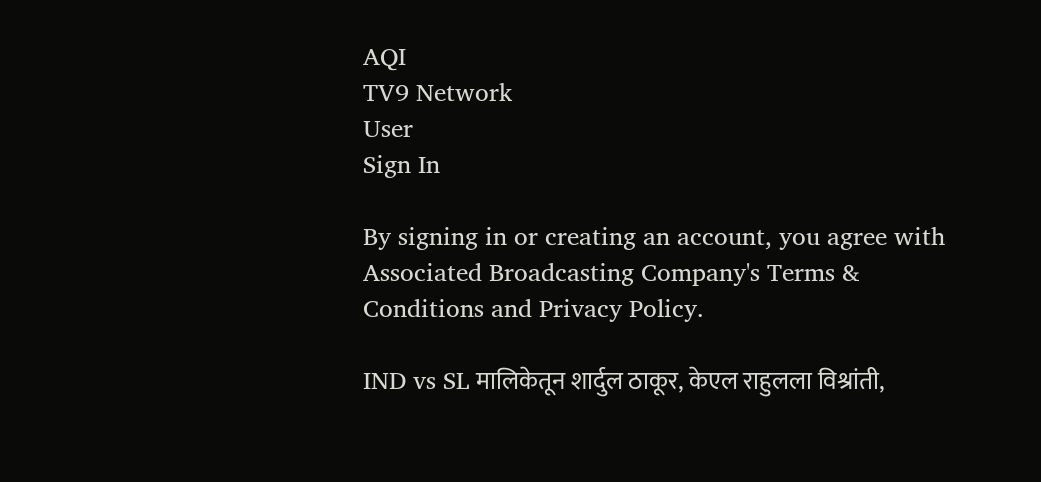AQI
TV9 Network
User
Sign In

By signing in or creating an account, you agree with Associated Broadcasting Company's Terms & Conditions and Privacy Policy.

IND vs SL मालिकेतून शार्दुल ठाकूर, केएल राहुलला विश्रांती,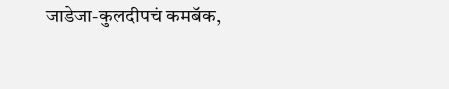जाडेजा-कुलदीपचं कमबॅक,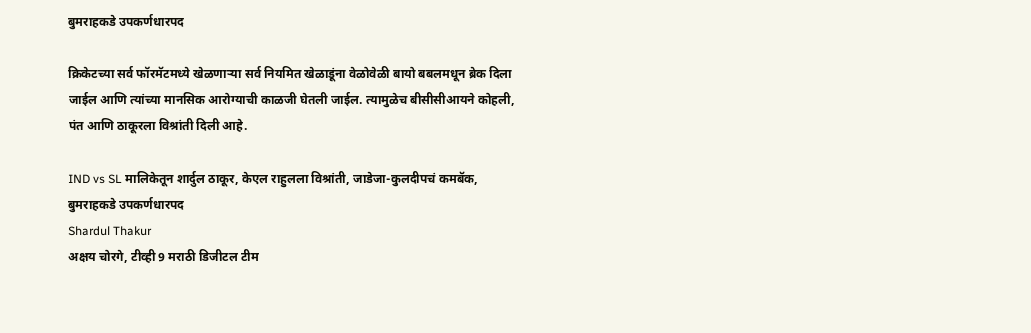बुमराहकडे उपकर्णधारपद

क्रिकेटच्या सर्व फॉरमॅटमध्ये खेळणाऱ्या सर्व नियमित खेळाडूंना वेळोवेळी बायो बबलमधून ब्रेक दिला जाईल आणि त्यांच्या मानसिक आरोग्याची काळजी घेतली जाईल. त्यामुळेच बीसीसीआयने कोहली, पंत आणि ठाकूरला विश्रांती दिली आहे.

IND vs SL मालिकेतून शार्दुल ठाकूर, केएल राहुलला विश्रांती, जाडेजा-कुलदीपचं कमबॅक, बुमराहकडे उपकर्णधारपद
Shardul Thakur
अक्षय चोरगे, टीव्ही 9 मराठी डिजीटल टीम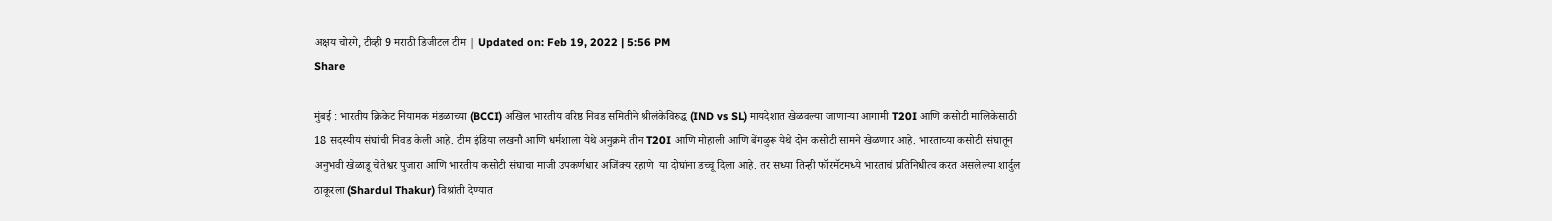अक्षय चोरगे, टीव्ही 9 मराठी डिजीटल टीम | Updated on: Feb 19, 2022 | 5:56 PM
Share

मुंबई : भारतीय क्रिकेट नियामक मंडळाच्या (BCCI) अखिल भारतीय वरिष्ठ निवड समितीने श्रीलंकेविरुद्ध (IND vs SL) मायदेशात खेळवल्या जाणाऱ्या आगामी T20I आणि कसोटी मालिकेसाठी 18 सदस्यीय संघांची निवड केली आहे. टीम इंडिया लखनौ आणि धर्मशाला येथे अनुक्रमे तीन T20I आणि मोहाली आणि बेंगळुरू येथे दोन कसोटी सामने खेळणार आहे. भारताच्या कसोटी संघातून अनुभवी खेळाडू चेतेश्वर पुजारा आणि भारतीय कसोटी संघाचा माजी उपकर्णधार अजिंक्य रहाणे  या दोघांना डच्चू दिला आहे. तर सध्या तिन्ही फॉरमॅटमध्ये भारताचं प्रतिनिधीत्व करत असलेल्या शार्दुल ठाकूरला (Shardul Thakur) विश्रांती देण्यात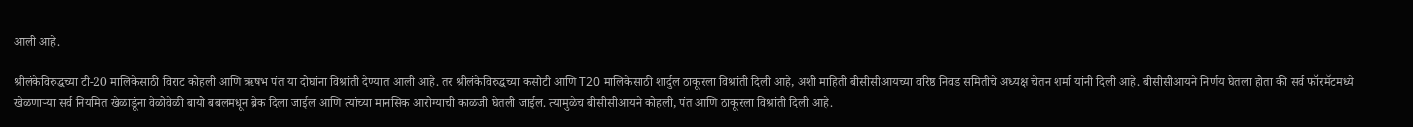आली आहे.

श्रीलंकेविरुद्धच्या टी-20 मालिकेसाठी विराट कोहली आणि ऋषभ पंत या दोघांना विश्रांती देण्यात आली आहे. तर श्रीलंकेविरुद्धच्या कसोटी आणि T20 मालिकेसाठी शार्दुल ठाकूरला विश्रांती दिली आहे, अशी माहिती बीसीसीआयच्या वरिष्ठ निवड समितीचे अध्यक्ष चेतन शर्मा यांनी दिली आहे. बीसीसीआयने निर्णय घेतला होता की सर्व फॉरमॅटमध्ये खेळणाऱ्या सर्व नियमित खेळाडूंना वेळोवेळी बायो बबलमधून ब्रेक दिला जाईल आणि त्यांच्या मानसिक आरोग्याची काळजी घेतली जाईल. त्यामुळेच बीसीसीआयने कोहली, पंत आणि ठाकूरला विश्रांती दिली आहे.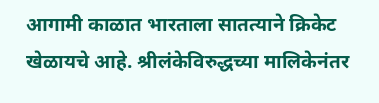आगामी काळात भारताला सातत्याने क्रिकेट खेळायचे आहे. श्रीलंकेविरुद्धच्या मालिकेनंतर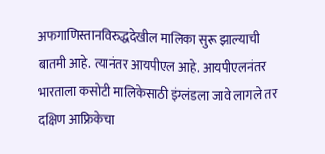अफगाणिस्तानविरुद्धदेखील मालिका सुरू झाल्याची बातमी आहे. त्यानंतर आयपीएल आहे. आयपीएलनंतर भारताला कसोटी मालिकेसाठी इंग्लंडला जावे लागले तर दक्षिण आफ्रिकेचा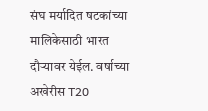संघ मर्यादित षटकांच्या मालिकेसाठी भारत दौऱ्यावर येईल. वर्षाच्या अखेरीस T20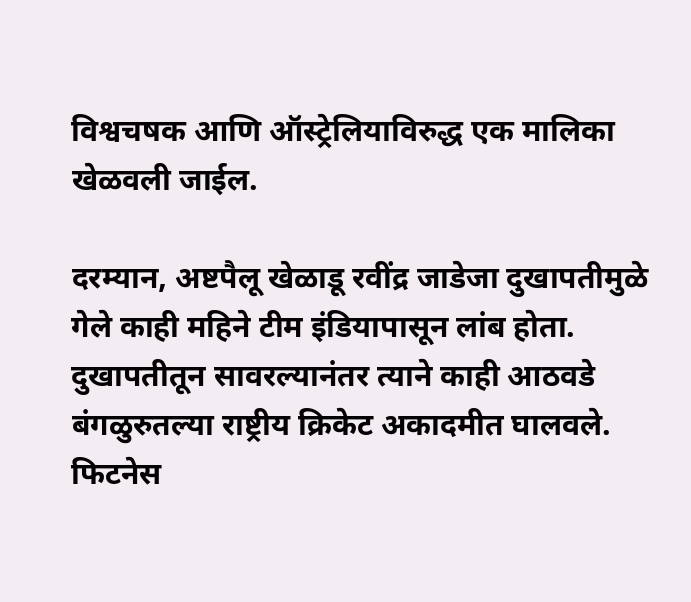विश्वचषक आणि ऑस्ट्रेलियाविरुद्ध एक मालिका खेळवली जाईल.

दरम्यान, अष्टपैलू खेळाडू रवींद्र जाडेजा दुखापतीमुळे गेले काही महिने टीम इंडियापासून लांब होता. दुखापतीतून सावरल्यानंतर त्याने काही आठवडे बंगळुरुतल्या राष्ट्रीय क्रिकेट अकादमीत घालवले. फिटनेस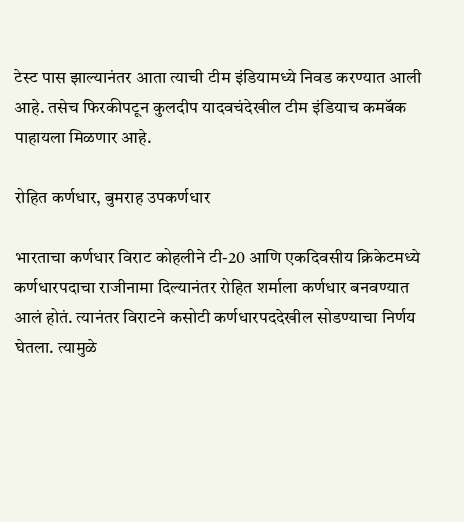टेस्ट पास झाल्यानंतर आता त्याची टीम इंडियामध्ये निवड करण्यात आली आहे. तसेच फिरकीपटून कुलदीप यादवचंदेखील टीम इंडियाच कमबॅक पाहायला मिळणार आहे.

रोहित कर्णधार, बुमराह उपकर्णधार

भारताचा कर्णधार विराट कोहलीने टी-20 आणि एकदिवसीय क्रिकेटमध्ये कर्णधारपदाचा राजीनामा दिल्यानंतर रोहित शर्माला कर्णधार बनवण्यात आलं होतं. त्यानंतर विराटने कसोटी कर्णधारपददेखील सोडण्याचा निर्णय घेतला. त्यामुळे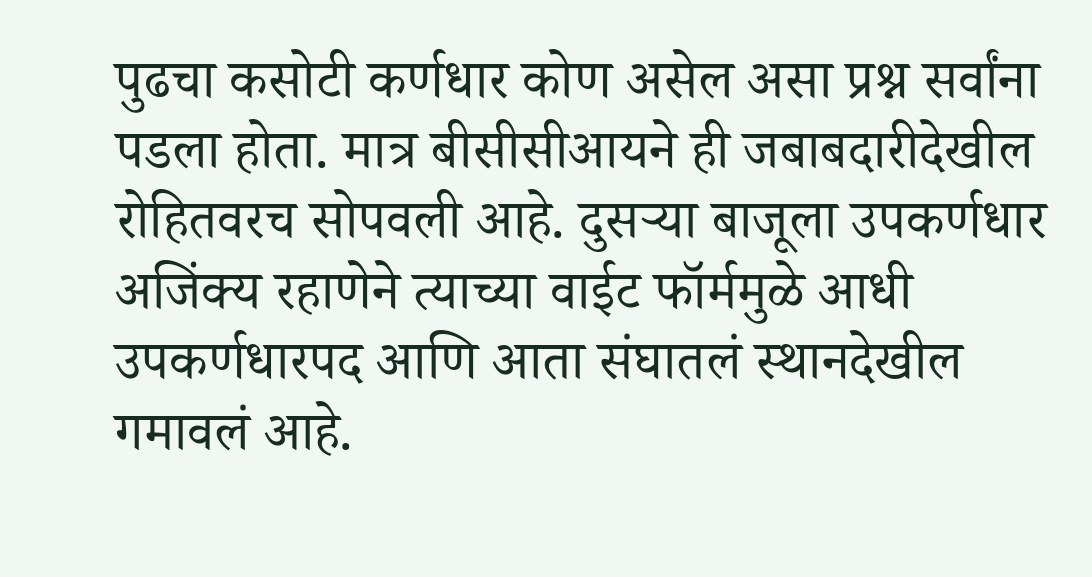पुढचा कसोटी कर्णधार कोण असेल असा प्रश्न सर्वांना पडला होता. मात्र बीसीसीआयने ही जबाबदारीदेखील रोहितवरच सोपवली आहे. दुसऱ्या बाजूला उपकर्णधार अजिंक्य रहाणेने त्याच्या वाईट फॉर्ममुळे आधी उपकर्णधारपद आणि आता संघातलं स्थानदेखील गमावलं आहे.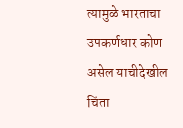त्यामुळे भारताचा उपकर्णधार कोण असेल याचीदेखील चिंता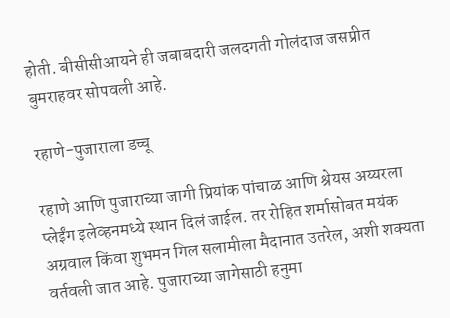होती. बीसीसीआयने ही जबाबदारी जलदगती गोलंदाज जसप्रीत बुमराहवर सोपवली आहे.

रहाणे-पुजाराला डच्चू

रहाणे आणि पुजाराच्या जागी प्रियांक पांचाळ आणि श्रेयस अय्यरला प्लेईंग इलेव्हनमध्ये स्थान दिलं जाईल. तर रोहित शर्मासोबत मयंक अग्रवाल किंवा शुभमन गिल सलामीला मैदानात उतरेल, अशी शक्यता वर्तवली जात आहे. पुजाराच्या जागेसाठी हनुमा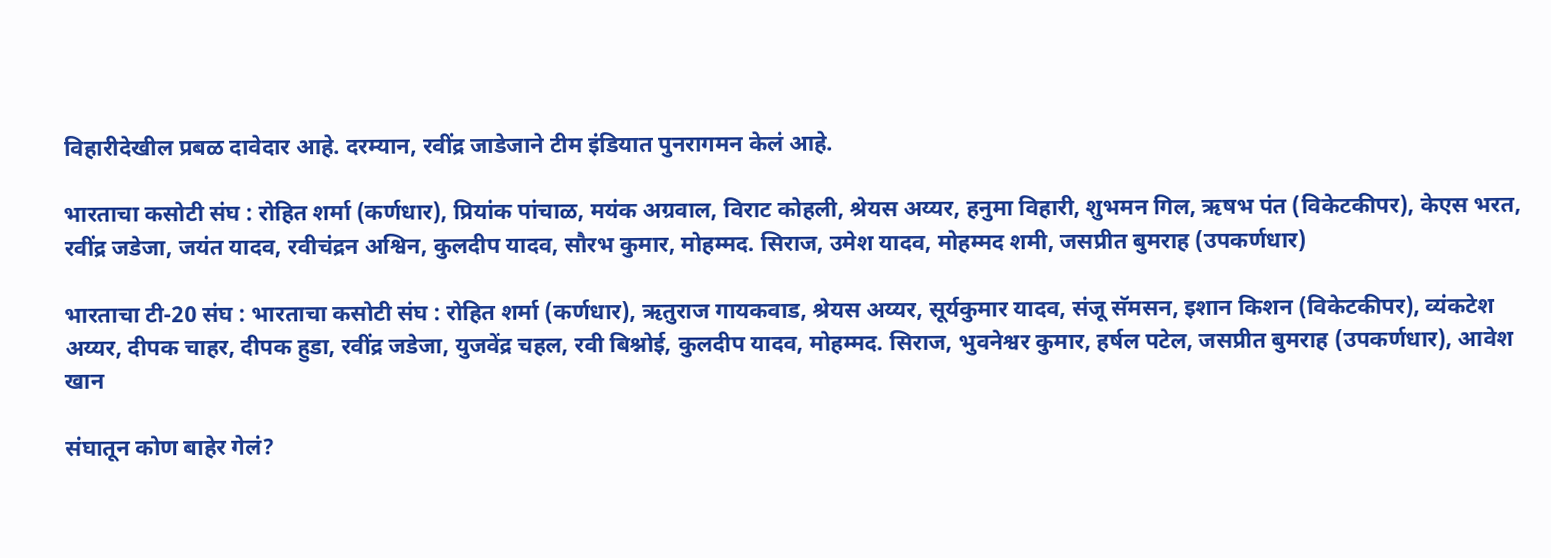विहारीदेखील प्रबळ दावेदार आहे. दरम्यान, रवींद्र जाडेजाने टीम इंडियात पुनरागमन केलं आहे.

भारताचा कसोटी संघ : रोहित शर्मा (कर्णधार), प्रियांक पांचाळ, मयंक अग्रवाल, विराट कोहली, श्रेयस अय्यर, हनुमा विहारी, शुभमन गिल, ऋषभ पंत (विकेटकीपर), केएस भरत, रवींद्र जडेजा, जयंत यादव, रवीचंद्रन अश्विन, कुलदीप यादव, सौरभ कुमार, मोहम्मद. सिराज, उमेश यादव, मोहम्मद शमी, जसप्रीत बुमराह (उपकर्णधार)

भारताचा टी-20 संघ : भारताचा कसोटी संघ : रोहित शर्मा (कर्णधार), ऋतुराज गायकवाड, श्रेयस अय्यर, सूर्यकुमार यादव, संजू सॅमसन, इशान किशन (विकेटकीपर), व्यंकटेश अय्यर, दीपक चाहर, दीपक हुडा, रवींद्र जडेजा, युजवेंद्र चहल, रवी बिश्नोई, कुलदीप यादव, मोहम्मद. सिराज, भुवनेश्वर कुमार, हर्षल पटेल, जसप्रीत बुमराह (उपकर्णधार), आवेश खान

संघातून कोण बाहेर गेलं?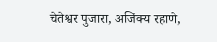चेतेश्वर पुजारा, अजिंक्य रहाणे,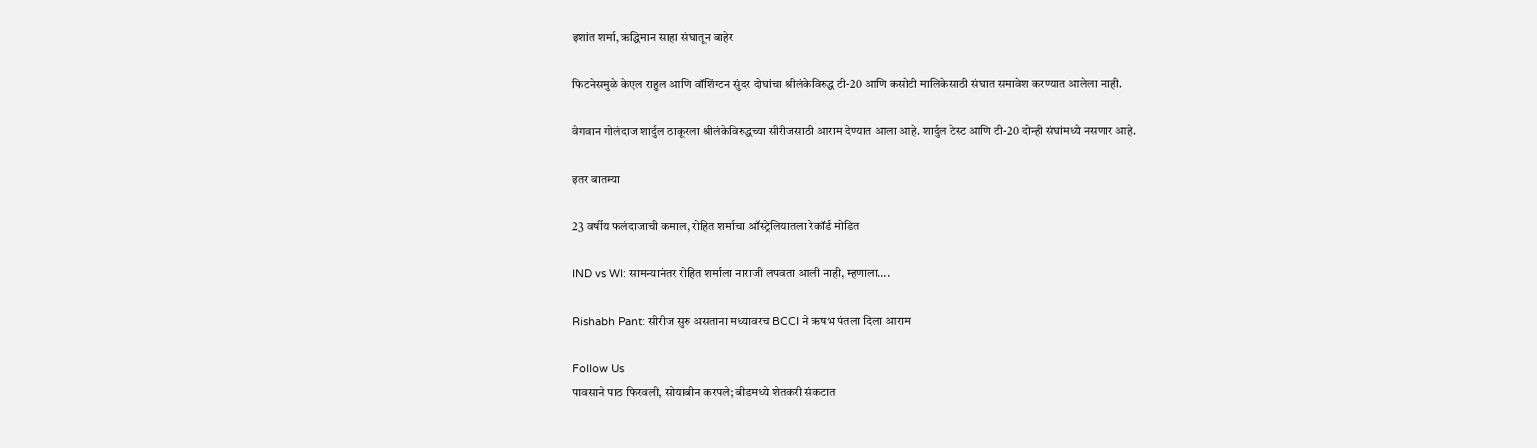इशांत शर्मा, ऋद्धिमान साहा संघातून बाहेर

फिटनेसमुळे केएल राहुल आणि वॉशिंग्टन सुंदर दोघांचा श्रीलंकेविरुद्ध टी-20 आणि कसोटी मालिकेसाठी संघात समावेश करण्यात आलेला नाही.

वेगवान गोलंदाज शार्दुल ठाकूरला श्रीलंकेविरुद्धच्या सीरीजसाठी आराम देण्यात आला आहे. शार्दुल टेस्ट आणि टी-20 दोन्ही संघांमध्ये नसणार आहे.

इतर बातम्या

23 वर्षीय फलंदाजाची कमाल, रोहित शर्माचा ऑस्ट्रेलियातला रेकॉर्ड मोडित

IND vs WI: सामन्यानंतर रोहित शर्माला नाराजी लपवता आली नाही, म्हणाला….

Rishabh Pant: सीरीज सुरु असताना मध्यावरच BCCI ने ऋषभ पंतला दिला आराम

Follow Us
पावसाने पाठ फिरवली, सोयाबीन करपले; बीडमध्ये शेतकरी संकटात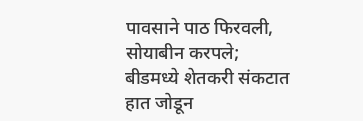पावसाने पाठ फिरवली, सोयाबीन करपले; बीडमध्ये शेतकरी संकटात
हात जोडून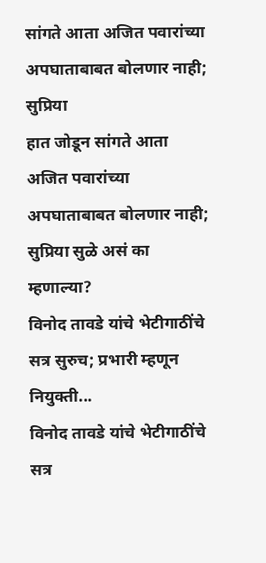सांगते आता अजित पवारांच्या अपघाताबाबत बोलणार नाही; सुप्रिया
हात जोडून सांगते आता अजित पवारांच्या अपघाताबाबत बोलणार नाही; सुप्रिया सुळे असं का म्हणाल्या?
विनोद तावडे यांचे भेटीगाठींचे सत्र सुरुच; प्रभारी म्हणून नियुक्ती...
विनोद तावडे यांचे भेटीगाठींचे सत्र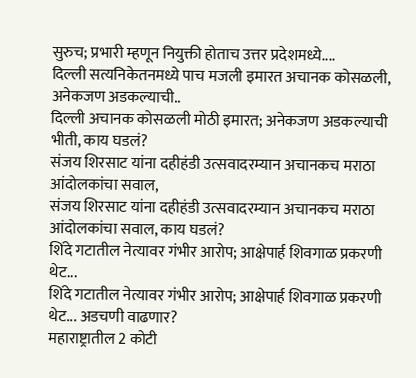सुरुच; प्रभारी म्हणून नियुक्ती होताच उत्तर प्रदेशमध्ये....
दिल्ली सत्यनिकेतनमध्ये पाच मजली इमारत अचानक कोसळली, अनेकजण अडकल्याची..
दिल्ली अचानक कोसळली मोठी इमारत; अनेकजण अडकल्याची भीती, काय घडलं?
संजय शिरसाट यांना दहीहंडी उत्सवादरम्यान अचानकच मराठा आंदोलकांचा सवाल,
संजय शिरसाट यांना दहीहंडी उत्सवादरम्यान अचानकच मराठा आंदोलकांचा सवाल, काय घडलं?
शिंदे गटातील नेत्यावर गंभीर आरोप; आक्षेपार्ह शिवगाळ प्रकरणी थेट...
शिंदे गटातील नेत्यावर गंभीर आरोप; आक्षेपार्ह शिवगाळ प्रकरणी थेट... अडचणी वाढणार?
महाराष्ट्रातील 2 कोटी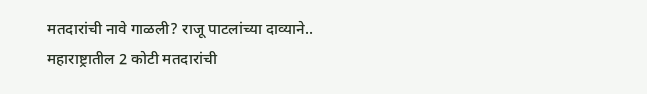मतदारांची नावे गाळली? राजू पाटलांच्या दाव्याने..
महाराष्ट्रातील 2 कोटी मतदारांची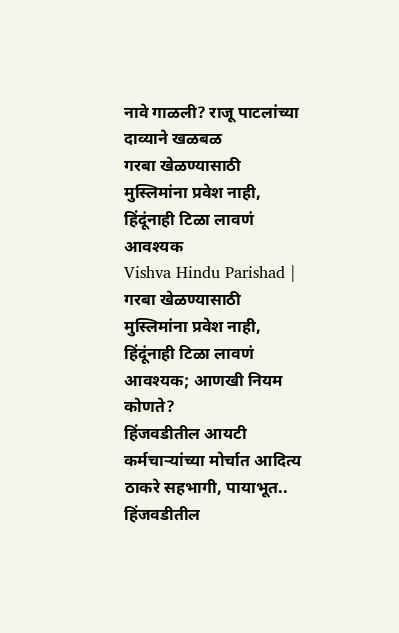नावे गाळली? राजू पाटलांच्या दाव्याने खळबळ
गरबा खेळण्यासाठी मुस्लिमांना प्रवेश नाही, हिंदूंनाही टिळा लावणं आवश्यक
Vishva Hindu Parishad | गरबा खेळण्यासाठी मुस्लिमांना प्रवेश नाही, हिंदूंनाही टिळा लावणं आवश्यक; आणखी नियम कोणते?
हिंजवडीतील आयटी कर्मचाऱ्यांच्या मोर्चात आदित्य ठाकरे सहभागी, पायाभूत..
हिंजवडीतील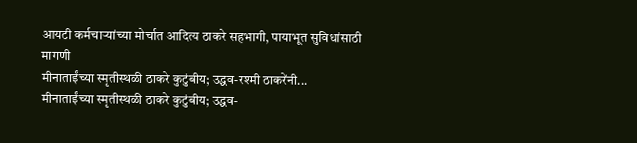आयटी कर्मचाऱ्यांच्या मोर्चात आदित्य ठाकरे सहभागी, पायाभूत सुविधांसाठी मागणी
मीनाताईंच्या स्मृतीस्थळी ठाकरे कुटुंबीय; उद्धव-रश्मी ठाकरेंनी...
मीनाताईंच्या स्मृतीस्थळी ठाकरे कुटुंबीय; उद्धव-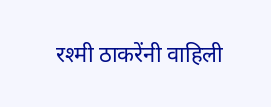रश्मी ठाकरेंनी वाहिली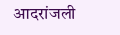आदरांजली